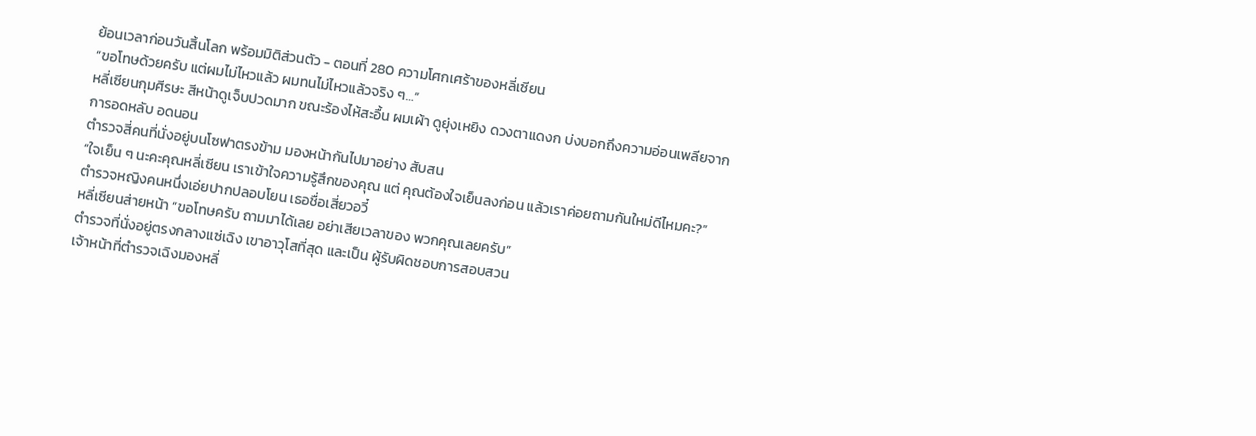ย้อนเวลาก่อนวันสิ้นโลก พร้อมมิติส่วนตัว - ตอนที่ 280 ความโศกเศร้าของหลี่เซียน
“ขอโทษด้วยครับ แต่ผมไม่ไหวแล้ว ผมทนไม่ไหวแล้วจริง ๆ…”
หลี่เซียนกุมศีรษะ สีหน้าดูเจ็บปวดมาก ขณะร้องไห้สะอื้น ผมเผ้า ดูยุ่งเหยิง ดวงตาแดงก บ่งบอกถึงความอ่อนเพลียจากการอดหลับ อดนอน
ตำรวจสี่คนที่นั่งอยู่บนโซฟาตรงข้าม มองหน้ากันไปมาอย่าง สับสน
“ใจเย็น ๆ นะคะคุณหลี่เซียน เราเข้าใจความรู้สึกของคุณ แต่ คุณต้องใจเย็นลงก่อน แล้วเราค่อยถามกันใหม่ดีไหมคะ?”
ตำรวจหญิงคนหนึ่งเอ่ยปากปลอบโยน เธอชื่อเสี่ยวอวี๋
หลี่เซียนส่ายหน้า “ขอโทษครับ ถามมาได้เลย อย่าเสียเวลาของ พวกคุณเลยครับ”
ตำรวจที่นั่งอยู่ตรงกลางแซ่เฉิง เขาอาวุโสที่สุด และเป็น ผู้รับผิดชอบการสอบสวน
เจ้าหน้าที่ตำรวจเฉิงมองหลี่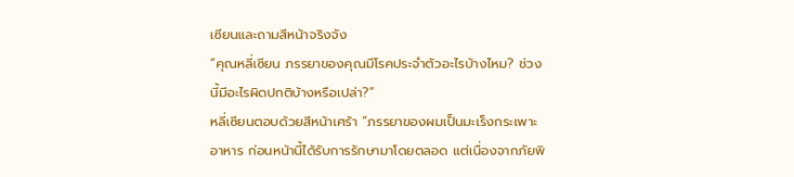เซียนและถามสีหน้าจริงจัง
“คุณหลี่เซียน ภรรยาของคุณมีโรคประจำตัวอะไรบ้างไหม? ช่วง นี้มีอะไรผิดปกติบ้างหรือเปล่า?”
หลี่เซียนตอบด้วยสีหน้าเศร้า “ภรรยาของผมเป็นมะเร็งกระเพาะ อาหาร ก่อนหน้านี้ได้รับการรักษามาโดยตลอด แต่เนื่องจากภัยพิ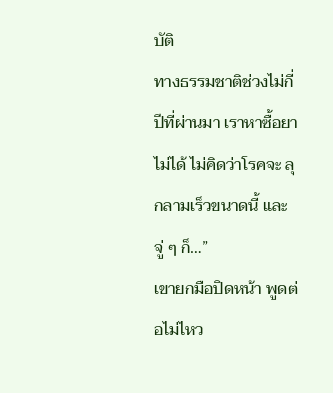บัติ
ทางธรรมชาติช่วงไม่กี่ปีที่ผ่านมา เราหาซื้อยาไม่ได้ ไม่คิดว่าโรคจะ ลุกลามเร็วขนาดนี้ และจู่ ๆ ก็…”
เขายกมือปิดหน้า พูดต่อไม่ไหว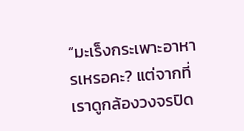“มะเร็งกระเพาะอาหารเหรอคะ? แต่จากที่เราดูกล้องวงจรปิด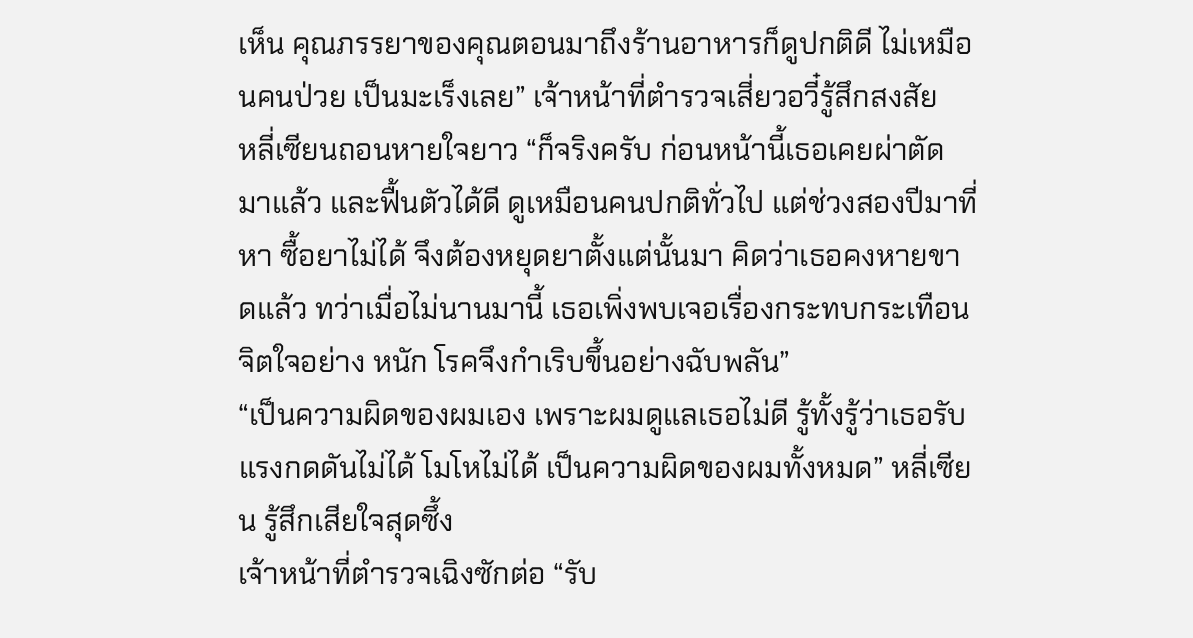เห็น คุณภรรยาของคุณตอนมาถึงร้านอาหารก็ดูปกติดี ไม่เหมือนคนป่วย เป็นมะเร็งเลย” เจ้าหน้าที่ตำรวจเสี่ยวอวี๋รู้สึกสงสัย
หลี่เซียนถอนหายใจยาว “ก็จริงครับ ก่อนหน้านี้เธอเคยผ่าตัด มาแล้ว และฟื้นตัวได้ดี ดูเหมือนคนปกติทั่วไป แต่ช่วงสองปีมาที่หา ซื้อยาไม่ได้ จึงต้องหยุดยาตั้งแต่นั้นมา คิดว่าเธอคงหายขาดแล้ว ทว่าเมื่อไม่นานมานี้ เธอเพิ่งพบเจอเรื่องกระทบกระเทือนจิตใจอย่าง หนัก โรคจึงกำเริบขึ้นอย่างฉับพลัน”
“เป็นความผิดของผมเอง เพราะผมดูแลเธอไม่ดี รู้ทั้งรู้ว่าเธอรับ แรงกดดันไม่ได้ โมโหไม่ได้ เป็นความผิดของผมทั้งหมด” หลี่เซียน รู้สึกเสียใจสุดซึ้ง
เจ้าหน้าที่ตำรวจเฉิงซักต่อ “รับ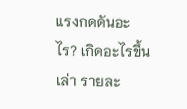แรงกดดันอะไร? เกิดอะไรขึ้น เล่า รายละ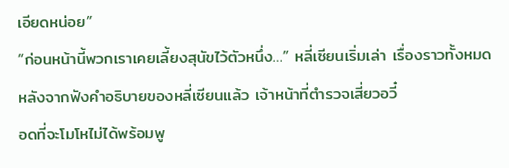เอียดหน่อย”
“ก่อนหน้านี้พวกเราเคยเลี้ยงสุนัขไว้ตัวหนึ่ง…” หลี่เซียนเริ่มเล่า เรื่องราวทั้งหมด
หลังจากฟังคำอธิบายของหลี่เซียนแล้ว เจ้าหน้าที่ตำรวจเสี่ยวอวี๋
อดที่จะโมโหไม่ได้พร้อมพู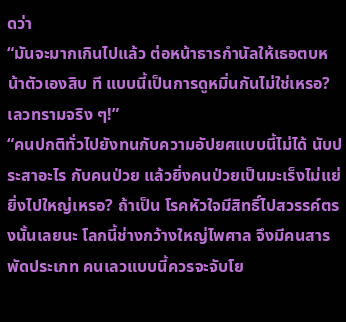ดว่า
“มันจะมากเกินไปแล้ว ต่อหน้าธารกำนัลให้เธอตบหน้าตัวเองสิบ ที แบบนี้เป็นการดูหมิ่นกันไม่ใช่เหรอ? เลวทรามจริง ๆ!”
“คนปกติทั่วไปยังทนกับความอัปยศแบบนี้ไม่ได้ นับประสาอะไร กับคนป่วย แล้วยิ่งคนป่วยเป็นมะเร็งไม่แย่ยิ่งไปใหญ่เหรอ? ถ้าเป็น โรคหัวใจมีสิทธิ์ไปสวรรค์ตรงนั้นเลยนะ โลกนี้ช่างกว้างใหญ่ไพศาล จึงมีคนสารพัดประเภท คนเลวแบบนี้ควรจะจับโย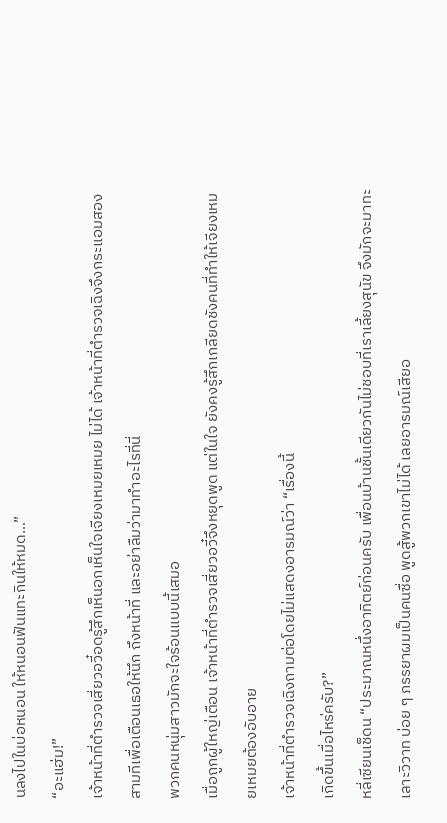นลงไปในบ่อหนอน ให้หนอนฟันแทะกินให้หมด…”
“อะแฮ่ม!”
เจ้าหน้าที่ตำรวจเสี่ยวอวี๋อดรู้สึกเห็นอกเห็นใจเจียงเหมยเหมย ไม่ได้ เจ้าหน้าที่ตำรวจเฉิงจึงกระแอมสองสามทีเพื่อเตือนเธอให้นึก ถึงหน้าที่ และอย่าลืมว่ามาทำอะไรที่นี่
พวกคนหนุ่มสาวมักจะใจร้อนแบบนี้เสมอ
เมื่อถูกผู้ใหญ่เตือน เจ้าหน้าที่ตำรวจเสี่ยวอวี๋จึงหยุดพูด แต่ในใจ ยังคงรู้สึกเกลียดชังคนที่ทำให้เจียงเหมยเหมยต้องอับอาย
เจ้าหน้าที่ตำรวจเฉิงถามต่อโดยไม่แสดงอารมณ์ว่า “เรื่องนี้
เกิดขึ้นเมื่อไหร่ครับ?”
หลี่เซียนเช็ดน “ประมาณหนึ่งอาทิตย์ก่อนครับ เพื่อนบ้านชั้นเดียวกันไม่ชอบที่เราเลี้ยงสุนัข จึงมักจะมาทะเลาะวิวาท บ่อย ๆ ภรรยาผมเป็นคนซื่อ พูดสู้พวกเขาไม่ได้ เลยอารมณ์เสียอ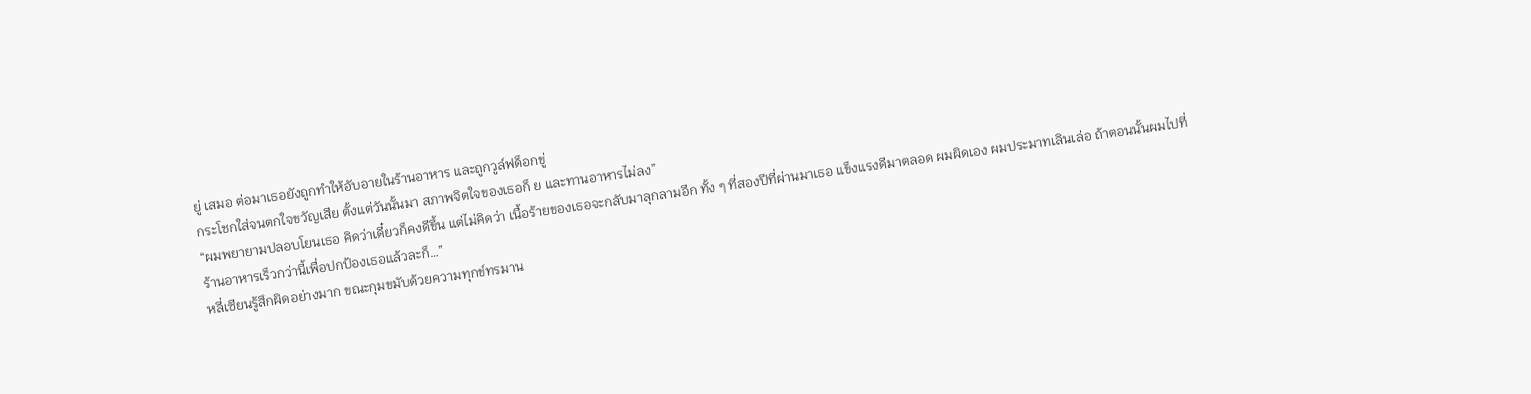ยู่ เสมอ ต่อมาเธอยังถูกทำให้อับอายในร้านอาหาร และถูกวูล์ฟด็อกขู่
กระโชกใส่จนตกใจขวัญเสีย ตั้งแต่วันนั้นมา สภาพจิตใจของเธอก็ ย และทานอาหารไม่ลง”
“ผมพยายามปลอบโยนเธอ คิดว่าเดี๋ยวก็คงดีขึ้น แต่ไม่คิดว่า เนื้อร้ายของเธอจะกลับมาลุกลามอีก ทั้ง ๆ ที่สองปีที่ผ่านมาเธอ แข็งแรงดีมาตลอด ผมผิดเอง ผมประมาทเลินเล่อ ถ้าตอนนั้นผมไปที่
ร้านอาหารเร็วกว่านี้เพื่อปกป้องเธอแล้วละก็…”
หลี่เซียนรู้สึกผิดอย่างมาก ขณะกุมขมับด้วยความทุกข์ทรมาน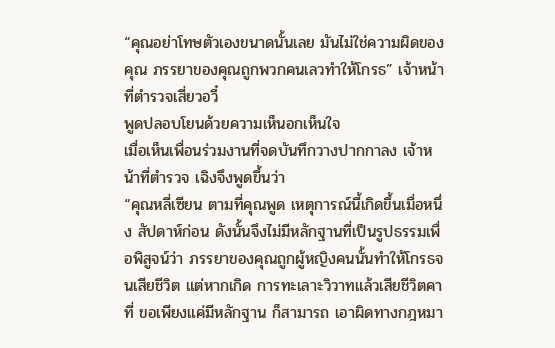“คุณอย่าโทษตัวเองขนาดนั้นเลย มันไม่ใช่ความผิดของคุณ ภรรยาของคุณถูกพวกคนเลวทำให้โกรธ” เจ้าหน้าที่ตำรวจเสี่ยวอวี๋
พูดปลอบโยนด้วยความเห็นอกเห็นใจ
เมื่อเห็นเพื่อนร่วมงานที่จดบันทึกวางปากกาลง เจ้าหน้าที่ตำรวจ เฉิงจึงพูดขึ้นว่า
“คุณหลี่เซียน ตามที่คุณพูด เหตุการณ์นี้เกิดขึ้นเมื่อหนึ่ง สัปดาห์ก่อน ดังนั้นจึงไม่มีหลักฐานที่เป็นรูปธรรมเพื่อพิสูจน์ว่า ภรรยาของคุณถูกผู้หญิงคนนั้นทำให้โกรธจนเสียชีวิต แต่หากเกิด การทะเลาะวิวาทแล้วเสียชีวิตคาที่ ขอเพียงแค่มีหลักฐาน ก็สามารถ เอาผิดทางกฎหมา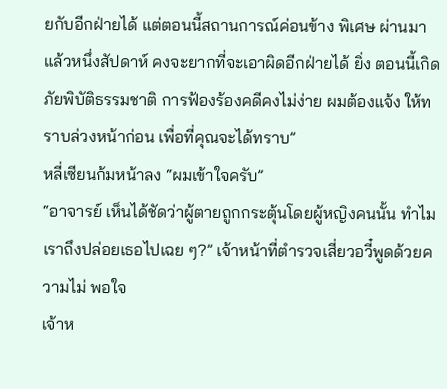ยกับอีกฝ่ายได้ แต่ตอนนี้สถานการณ์ค่อนข้าง พิเศษ ผ่านมาแล้วหนึ่งสัปดาห์ คงจะยากที่จะเอาผิดอีกฝ่ายได้ ยิ่ง ตอนนี้เกิดภัยพิบัติธรรมชาติ การฟ้องร้องคดีคงไม่ง่าย ผมต้องแจ้ง ให้ทราบล่วงหน้าก่อน เพื่อที่คุณจะได้ทราบ”
หลี่เซียนก้มหน้าลง “ผมเข้าใจครับ”
“อาจารย์ เห็นได้ชัดว่าผู้ตายถูกกระตุ้นโดยผู้หญิงคนนั้น ทำไม เราถึงปล่อยเธอไปเฉย ๆ?” เจ้าหน้าที่ตำรวจเสี่ยวอวี๋พูดด้วยความไม่ พอใจ
เจ้าห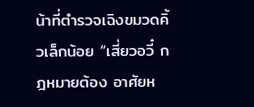น้าที่ตำรวจเฉิงขมวดคิ้วเล็กน้อย “เสี่ยวอวี๋ กฎหมายต้อง อาศัยห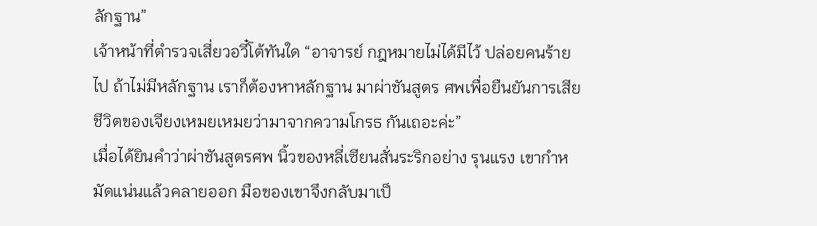ลักฐาน”
เจ้าหน้าที่ตำรวจเสี่ยวอวี๋โต้ทันใด “อาจารย์ กฎหมายไม่ได้มีไว้ ปล่อยคนร้ายไป ถ้าไม่มีหลักฐาน เราก็ต้องหาหลักฐาน มาผ่าชันสูตร ศพเพื่อยืนยันการเสียชีวิตของเจียงเหมยเหมยว่ามาจากความโกรธ กันเถอะค่ะ”
เมื่อได้ยินคำว่าผ่าชันสูตรศพ นิ้วของหลี่เซียนสั่นระริกอย่าง รุนแรง เขากำหมัดแน่นแล้วคลายออก มือของเขาจึงกลับมาเป็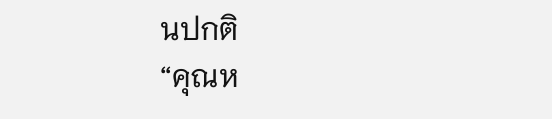นปกติ
“คุณห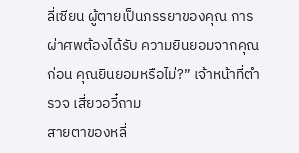ลี่เซียน ผู้ตายเป็นภรรยาของคุณ การผ่าศพต้องได้รับ ความยินยอมจากคุณก่อน คุณยินยอมหรือไม่?” เจ้าหน้าที่ตำรวจ เสี่ยวอวี๋ถาม
สายตาของหลี่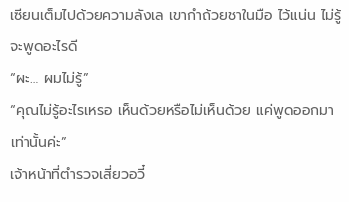เซียนเต็มไปด้วยความลังเล เขากำถ้วยชาในมือ ไว้แน่น ไม่รู้จะพูดอะไรดี
“ผะ… ผมไม่รู้”
“คุณไม่รู้อะไรเหรอ เห็นด้วยหรือไม่เห็นด้วย แค่พูดออกมา เท่านั้นค่ะ”
เจ้าหน้าที่ตำรวจเสี่ยวอวี๋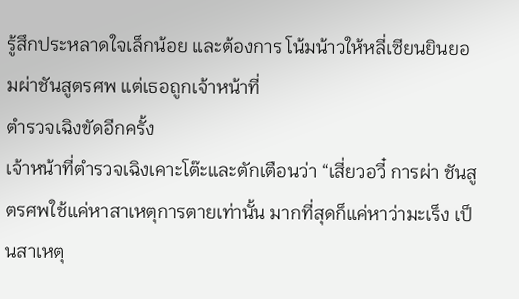รู้สึกประหลาดใจเล็กน้อย และต้องการ โน้มน้าวให้หลี่เซียนยินยอมผ่าชันสูตรศพ แต่เธอถูกเจ้าหน้าที่
ตำรวจเฉิงขัดอีกครั้ง
เจ้าหน้าที่ตำรวจเฉิงเคาะโต๊ะและตักเตือนว่า “เสี่ยวอวี๋ การผ่า ชันสูตรศพใช้แค่หาสาเหตุการตายเท่านั้น มากที่สุดก็แค่หาว่ามะเร็ง เป็นสาเหตุ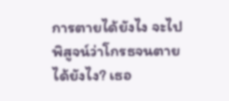การตายได้ยังไง จะไปพิสูจน์ว่าโกรธจนตายได้ยังไง? เธอ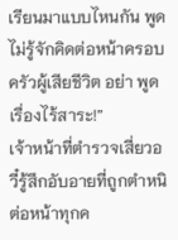เรียนมาแบบไหนกัน พูดไม่รู้จักคิดต่อหน้าครอบครัวผู้เสียชีวิต อย่า พูดเรื่องไร้สาระ!”
เจ้าหน้าที่ตำรวจเสี่ยวอวี๋รู้สึกอับอายที่ถูกตำหนิต่อหน้าทุกค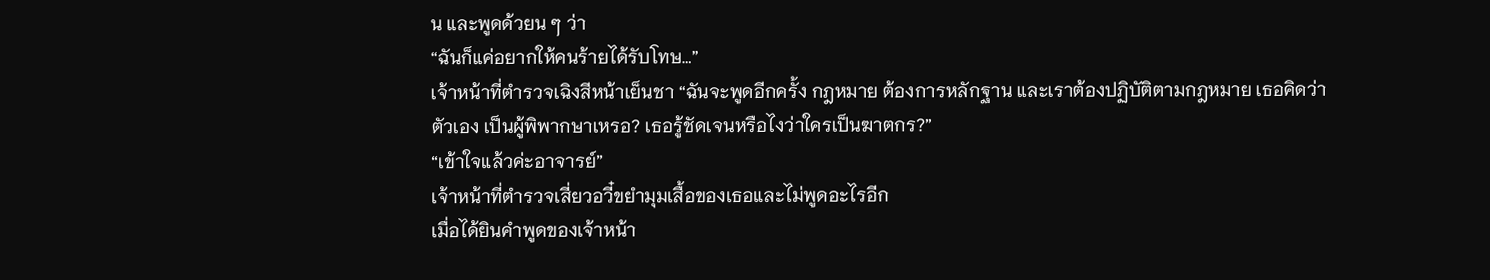น และพูดด้วยน ๆ ว่า
“ฉันก็แค่อยากให้คนร้ายได้รับโทษ…”
เจ้าหน้าที่ตำรวจเฉิงสีหน้าเย็นชา “ฉันจะพูดอีกครั้ง กฎหมาย ต้องการหลักฐาน และเราต้องปฏิบัติตามกฎหมาย เธอคิดว่าตัวเอง เป็นผู้พิพากษาเหรอ? เธอรู้ชัดเจนหรือไงว่าใครเป็นฆาตกร?”
“เข้าใจแล้วค่ะอาจารย์”
เจ้าหน้าที่ตำรวจเสี่ยวอวี๋ขยำมุมเสื้อของเธอและไม่พูดอะไรอีก
เมื่อได้ยินคำพูดของเจ้าหน้า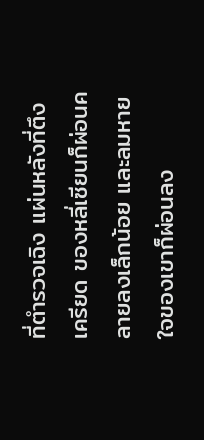ที่ตำรวจเฉิง แผ่นหลังที่ตึงเครียด ของหลี่เซียนก็ผ่อนคลายลงเล็กน้อย และลมหายใจของเขาก็ผ่อนลง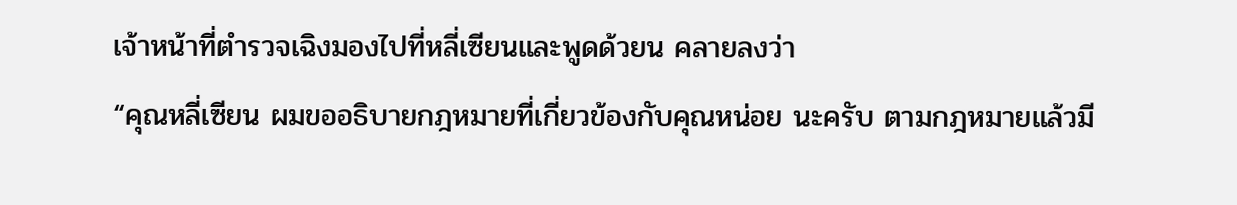เจ้าหน้าที่ตำรวจเฉิงมองไปที่หลี่เซียนและพูดด้วยน คลายลงว่า
“คุณหลี่เซียน ผมขออธิบายกฎหมายที่เกี่ยวข้องกับคุณหน่อย นะครับ ตามกฎหมายแล้วมี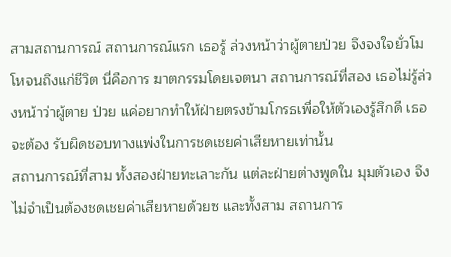สามสถานการณ์ สถานการณ์แรก เธอรู้ ล่วงหน้าว่าผู้ตายป่วย จึงจงใจยั่วโมโหจนถึงแก่ชีวิต นี่คือการ ฆาตกรรมโดยเจตนา สถานการณ์ที่สอง เธอไม่รู้ล่วงหน้าว่าผู้ตาย ป่วย แค่อยากทำให้ฝ่ายตรงข้ามโกรธเพื่อให้ตัวเองรู้สึกดี เธอจะต้อง รับผิดชอบทางแพ่งในการชดเชยค่าเสียหายเท่านั้น
สถานการณ์ที่สาม ทั้งสองฝ่ายทะเลาะกัน แต่ละฝ่ายต่างพูดใน มุมตัวเอง จึงไม่จำเป็นต้องชดเชยค่าเสียหายด้วยซ และทั้งสาม สถานการ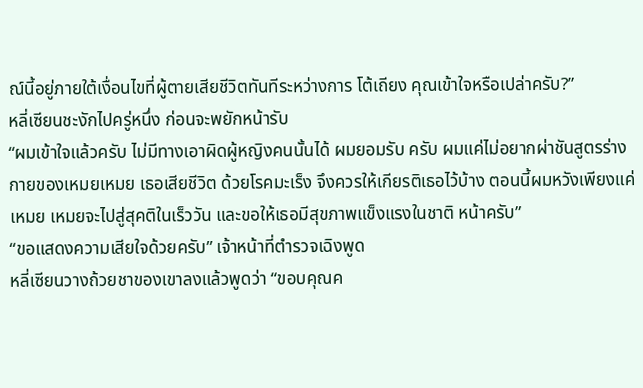ณ์นี้อยู่ภายใต้เงื่อนไขที่ผู้ตายเสียชีวิตทันทีระหว่างการ โต้เถียง คุณเข้าใจหรือเปล่าครับ?”
หลี่เซียนชะงักไปครู่หนึ่ง ก่อนจะพยักหน้ารับ
“ผมเข้าใจแล้วครับ ไม่มีทางเอาผิดผู้หญิงคนนั้นได้ ผมยอมรับ ครับ ผมแค่ไม่อยากผ่าชันสูตรร่างกายของเหมยเหมย เธอเสียชีวิต ด้วยโรคมะเร็ง จึงควรให้เกียรติเธอไว้บ้าง ตอนนี้ผมหวังเพียงแค่เหมย เหมยจะไปสู่สุคติในเร็ววัน และขอให้เธอมีสุขภาพแข็งแรงในชาติ หน้าครับ”
“ขอแสดงความเสียใจด้วยครับ” เจ้าหน้าที่ตำรวจเฉิงพูด
หลี่เซียนวางถ้วยชาของเขาลงแล้วพูดว่า “ขอบคุณค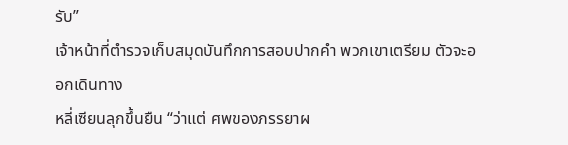รับ”
เจ้าหน้าที่ตำรวจเก็บสมุดบันทึกการสอบปากคำ พวกเขาเตรียม ตัวจะออกเดินทาง
หลี่เซียนลุกขึ้นยืน “ว่าแต่ ศพของภรรยาผ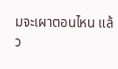มจะเผาตอนไหน แล้ว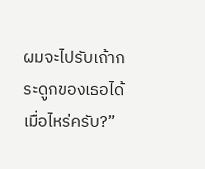ผมจะไปรับเถ้ากระดูกของเธอได้เมื่อไหร่ครับ?”